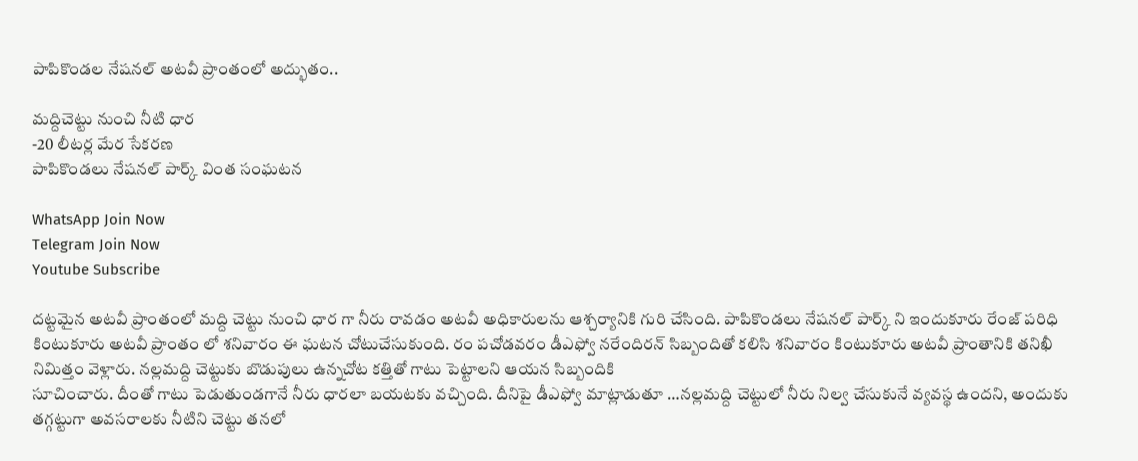పాపికొండల నేషనల్ అటవీ ప్రాంతంలో అద్భుతం..

మద్దిచెట్టు నుంచి నీటి ధార
-20 లీటర్ల మేర సేకరణ
పాపికొండలు నేషనల్ పార్క్ వింత సంఘటన

WhatsApp Join Now
Telegram Join Now
Youtube Subscribe

దట్టమైన అటవీ ప్రాంతంలో మద్ది చెట్టు నుంచి ధార గా నీరు రావడం అటవీ అధికారులను ఆశ్చర్యానికి గురి చేసింది. పాపికొండలు నేషనల్ పార్క్ ని ఇందుకూరు రేంజ్ పరిధి కింటుకూరు అటవీ ప్రాంతం లో శనివారం ఈ ఘటన చోటుచేసుకుంది. రం పచోడవరం డీఎఫ్వో నరేందిరన్ సిబ్బందితో కలిసి శనివారం కింటుకూరు అటవీ ప్రాంతానికి తనిఖీ నిమిత్తం వెళ్లారు. నల్లమద్ది చెట్టుకు బొడుపులు ఉన్నచోట కత్తితో గాటు పెట్టాలని ఆయన సిబ్బందికి
సూచించారు. దీంతో గాటు పెడుతుండగానే నీరు ధారలా బయటకు వచ్చింది. దీనిపై డీఎఫ్వో మాట్లాడుతూ …నల్లమద్ది చెట్టులో నీరు నిల్వ చేసుకునే వ్యవస్థ ఉందని, అందుకు తగ్గట్టుగా అవసరాలకు నీటిని చెట్టు తనలో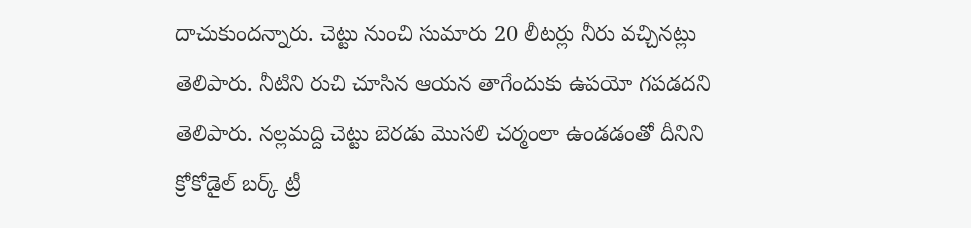దాచుకుందన్నారు. చెట్టు నుంచి సుమారు 20 లీటర్లు నీరు వచ్చినట్లు తెలిపారు. నీటిని రుచి చూసిన ఆయన తాగేందుకు ఉపయో గపడదని తెలిపారు. నల్లమద్ది చెట్టు బెరడు మొసలి చర్మంలా ఉండడంతో దీనిని క్రోకోడైల్ బర్క్ ట్రీ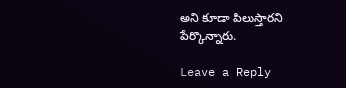అని కూడా పిలుస్తారని పేర్కొన్నారు.

Leave a Reply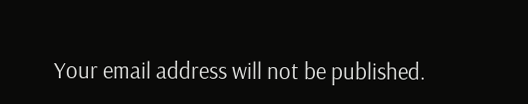Your email address will not be published.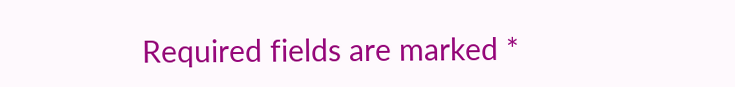Required fields are marked *